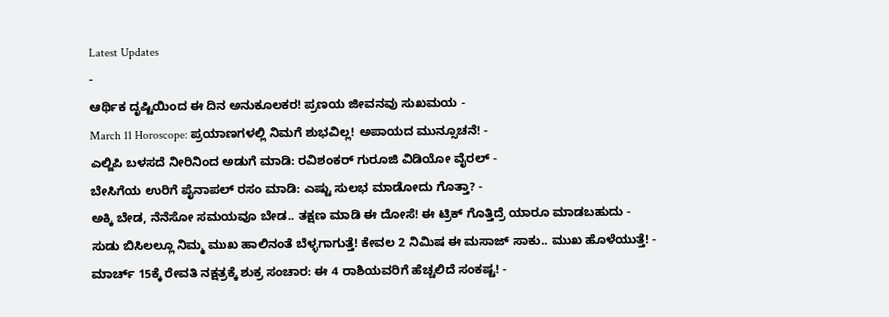Latest Updates
-
ಆರ್ಥಿಕ ದೃಷ್ಟಿಯಿಂದ ಈ ದಿನ ಅನುಕೂಲಕರ! ಪ್ರಣಯ ಜೀವನವು ಸುಖಮಯ -
March 11 Horoscope: ಪ್ರಯಾಣಗಳಲ್ಲಿ ನಿಮಗೆ ಶುಭವಿಲ್ಲ! ಅಪಾಯದ ಮುನ್ಸೂಚನೆ! -
ಎಲ್ಜಿಪಿ ಬಳಸದೆ ನೀರಿನಿಂದ ಅಡುಗೆ ಮಾಡಿ: ರವಿಶಂಕರ್ ಗುರೂಜಿ ವಿಡಿಯೋ ವೈರಲ್ -
ಬೇಸಿಗೆಯ ಉರಿಗೆ ಪೈನಾಪಲ್ ರಸಂ ಮಾಡಿ: ಎಷ್ಟು ಸುಲಭ ಮಾಡೋದು ಗೊತ್ತಾ? -
ಅಕ್ಕಿ ಬೇಡ, ನೆನೆಸೋ ಸಮಯವೂ ಬೇಡ.. ತಕ್ಷಣ ಮಾಡಿ ಈ ದೋಸೆ! ಈ ಟ್ರಿಕ್ ಗೊತ್ತಿದ್ರೆ ಯಾರೂ ಮಾಡಬಹುದು -
ಸುಡು ಬಿಸಿಲಲ್ಲೂ ನಿಮ್ಮ ಮುಖ ಹಾಲಿನಂತೆ ಬೆಳ್ಳಗಾಗುತ್ತೆ! ಕೇವಲ 2 ನಿಮಿಷ ಈ ಮಸಾಜ್ ಸಾಕು.. ಮುಖ ಹೊಳೆಯುತ್ತೆ! -
ಮಾರ್ಚ್ 15ಕ್ಕೆ ರೇವತಿ ನಕ್ಷತ್ರಕ್ಕೆ ಶುಕ್ರ ಸಂಚಾರ: ಈ 4 ರಾಶಿಯವರಿಗೆ ಹೆಚ್ಚಲಿದೆ ಸಂಕಷ್ಟ! -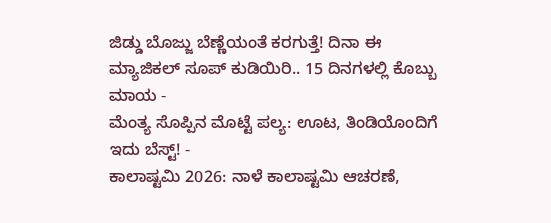ಜಿಡ್ಡು ಬೊಜ್ಜು ಬೆಣ್ಣೆಯಂತೆ ಕರಗುತ್ತೆ! ದಿನಾ ಈ ಮ್ಯಾಜಿಕಲ್ ಸೂಪ್ ಕುಡಿಯಿರಿ.. 15 ದಿನಗಳಲ್ಲಿ ಕೊಬ್ಬು ಮಾಯ -
ಮೆಂತ್ಯ ಸೊಪ್ಪಿನ ಮೊಟ್ಟೆ ಪಲ್ಯ: ಊಟ, ತಿಂಡಿಯೊಂದಿಗೆ ಇದು ಬೆಸ್ಟ್! -
ಕಾಲಾಷ್ಟಮಿ 2026: ನಾಳೆ ಕಾಲಾಷ್ಟಮಿ ಆಚರಣೆ,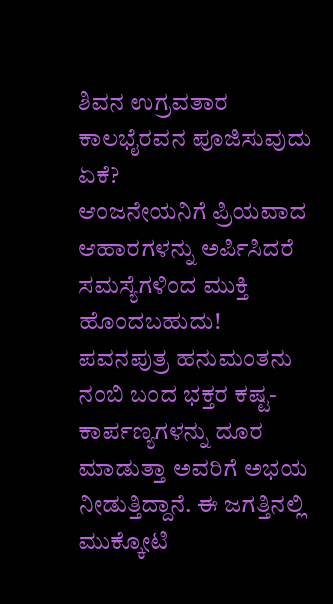ಶಿವನ ಉಗ್ರವತಾರ ಕಾಲಭೈರವನ ಪೂಜಿಸುವುದು ಏಕೆ?
ಆಂಜನೇಯನಿಗೆ ಪ್ರಿಯವಾದ ಆಹಾರಗಳನ್ನು ಅರ್ಪಿಸಿದರೆ ಸಮಸ್ಯೆಗಳಿಂದ ಮುಕ್ತಿ ಹೊಂದಬಹುದು!
ಪವನಪುತ್ರ ಹನುಮಂತನು ನಂಬಿ ಬಂದ ಭಕ್ತರ ಕಷ್ಟ- ಕಾರ್ಪಣ್ಯಗಳನ್ನು ದೂರ ಮಾಡುತ್ತಾ ಅವರಿಗೆ ಅಭಯ ನೀಡುತ್ತಿದ್ದಾನೆ. ಈ ಜಗತ್ತಿನಲ್ಲಿ ಮುಕ್ಕೋಟಿ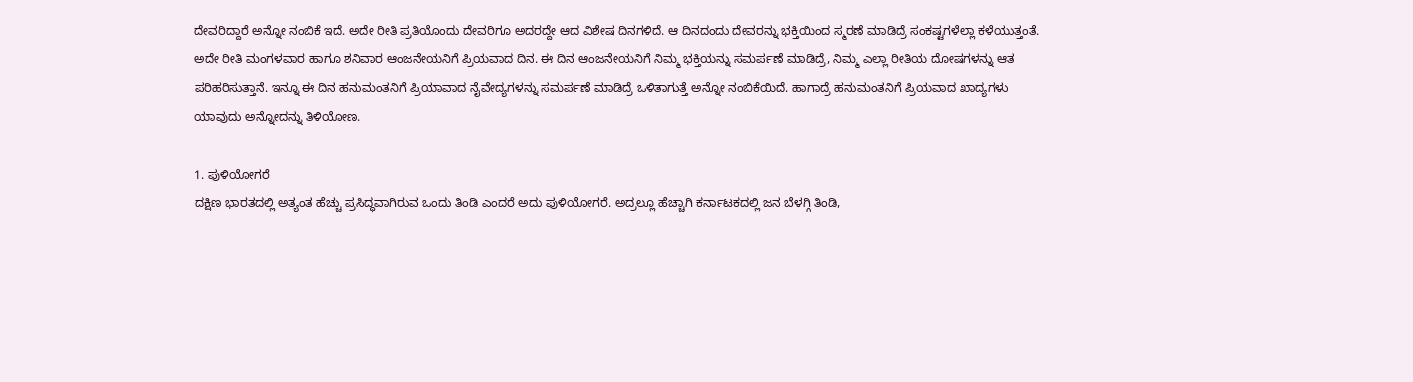ದೇವರಿದ್ದಾರೆ ಅನ್ನೋ ನಂಬಿಕೆ ಇದೆ. ಅದೇ ರೀತಿ ಪ್ರತಿಯೊಂದು ದೇವರಿಗೂ ಅದರದ್ದೇ ಆದ ವಿಶೇಷ ದಿನಗಳಿದೆ. ಆ ದಿನದಂದು ದೇವರನ್ನು ಭಕ್ತಿಯಿಂದ ಸ್ಮರಣೆ ಮಾಡಿದ್ರೆ ಸಂಕಷ್ಟಗಳೆಲ್ಲಾ ಕಳೆಯುತ್ತಂತೆ.
ಅದೇ ರೀತಿ ಮಂಗಳವಾರ ಹಾಗೂ ಶನಿವಾರ ಆಂಜನೇಯನಿಗೆ ಪ್ರಿಯವಾದ ದಿನ. ಈ ದಿನ ಆಂಜನೇಯನಿಗೆ ನಿಮ್ಮ ಭಕ್ತಿಯನ್ನು ಸಮರ್ಪಣೆ ಮಾಡಿದ್ರೆ, ನಿಮ್ಮ ಎಲ್ಲಾ ರೀತಿಯ ದೋಷಗಳನ್ನು ಆತ ಪರಿಹರಿಸುತ್ತಾನೆ. ಇನ್ನೂ ಈ ದಿನ ಹನುಮಂತನಿಗೆ ಪ್ರಿಯಾವಾದ ನೈವೇದ್ಯಗಳನ್ನು ಸಮರ್ಪಣೆ ಮಾಡಿದ್ರೆ ಒಳಿತಾಗುತ್ತೆ ಅನ್ನೋ ನಂಬಿಕೆಯಿದೆ. ಹಾಗಾದ್ರೆ ಹನುಮಂತನಿಗೆ ಪ್ರಿಯವಾದ ಖಾದ್ಯಗಳು ಯಾವುದು ಅನ್ನೋದನ್ನು ತಿಳಿಯೋಣ.

1. ಪುಳಿಯೋಗರೆ
ದಕ್ಷಿಣ ಭಾರತದಲ್ಲಿ ಅತ್ಯಂತ ಹೆಚ್ಚು ಪ್ರಸಿದ್ಧವಾಗಿರುವ ಒಂದು ತಿಂಡಿ ಎಂದರೆ ಅದು ಪುಳಿಯೋಗರೆ. ಅದ್ರಲ್ಲೂ ಹೆಚ್ಚಾಗಿ ಕರ್ನಾಟಕದಲ್ಲಿ ಜನ ಬೆಳಗ್ಗಿ ತಿಂಡಿ,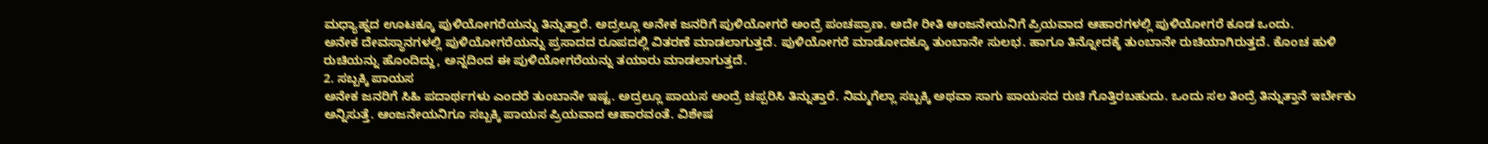ಮಧ್ಯಾಹ್ನದ ಊಟಕ್ಕೂ ಪುಳಿಯೋಗರೆಯನ್ನು ತಿನ್ನುತ್ತಾರೆ. ಅದ್ರಲ್ಲೂ ಅನೇಕ ಜನರಿಗೆ ಪುಳಿಯೋಗರೆ ಅಂದ್ರೆ ಪಂಚಪ್ರಾಣ. ಅದೇ ರೀತಿ ಆಂಜನೇಯನಿಗೆ ಪ್ರಿಯವಾದ ಆಹಾರಗಳಲ್ಲಿ ಪುಳಿಯೋಗರೆ ಕೂಡ ಒಂದು.
ಅನೇಕ ದೇವಸ್ಥಾನಗಳಲ್ಲಿ ಪುಳಿಯೋಗರೆಯನ್ನು ಪ್ರಸಾದದ ರೂಪದಲ್ಲಿ ವಿತರಣೆ ಮಾಡಲಾಗುತ್ತದೆ. ಪುಳಿಯೋಗರೆ ಮಾಡೋದಕ್ಕೂ ತುಂಬಾನೇ ಸುಲಭ. ಹಾಗೂ ತಿನ್ನೋದಕ್ಕೆ ತುಂಬಾನೇ ರುಚಿಯಾಗಿರುತ್ತದೆ. ಕೊಂಚ ಹುಳಿ ರುಚಿಯನ್ನು ಹೊಂದಿದ್ದು, ಅನ್ನದಿಂದ ಈ ಪುಳಿಯೋಗರೆಯನ್ನು ತಯಾರು ಮಾಡಲಾಗುತ್ತದೆ.
2. ಸಬ್ಬಕ್ಕಿ ಪಾಯಸ
ಅನೇಕ ಜನರಿಗೆ ಸಿಹಿ ಪದಾರ್ಥಗಳು ಎಂದರೆ ತುಂಬಾನೇ ಇಷ್ಟ. ಅದ್ರಲ್ಲೂ ಪಾಯಸ ಅಂದ್ರೆ ಚಪ್ಪರಿಸಿ ತಿನ್ನುತ್ತಾರೆ. ನಿಮ್ಮಗೆಲ್ಲಾ ಸಬ್ಬಕ್ಕಿ ಅಥವಾ ಸಾಗು ಪಾಯಸದ ರುಚಿ ಗೊತ್ತಿರಬಹುದು. ಒಂದು ಸಲ ತಿಂದ್ರೆ ತಿನ್ನುತ್ತಾನೆ ಇರ್ಬೇಕು ಅನ್ನಿಸುತ್ತೆ. ಆಂಜನೇಯನಿಗೂ ಸಬ್ಬಕ್ಕಿ ಪಾಯಸ ಪ್ರಿಯವಾದ ಆಹಾರವಂತೆ. ವಿಶೇಷ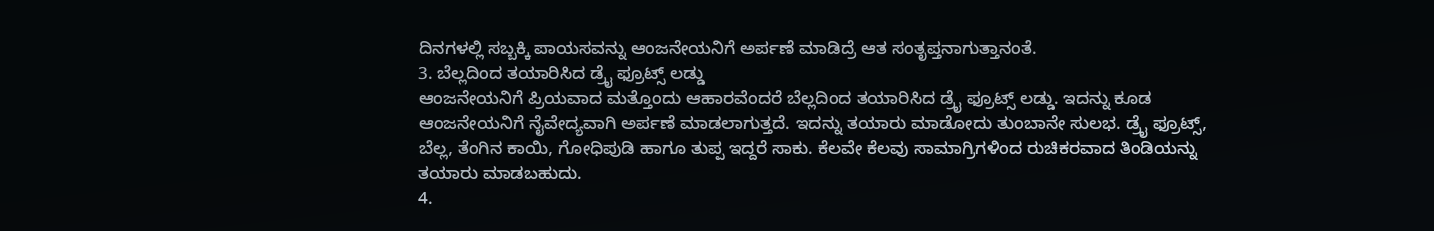ದಿನಗಳಲ್ಲಿ ಸಬ್ಬಕ್ಕಿ ಪಾಯಸವನ್ನು ಆಂಜನೇಯನಿಗೆ ಅರ್ಪಣೆ ಮಾಡಿದ್ರೆ ಆತ ಸಂತೃಪ್ತನಾಗುತ್ತಾನಂತೆ.
3. ಬೆಲ್ಲದಿಂದ ತಯಾರಿಸಿದ ಡ್ರೈ ಫ್ರೂಟ್ಸ್ ಲಡ್ಡು
ಆಂಜನೇಯನಿಗೆ ಪ್ರಿಯವಾದ ಮತ್ತೊಂದು ಆಹಾರವೆಂದರೆ ಬೆಲ್ಲದಿಂದ ತಯಾರಿಸಿದ ಡ್ರೈ ಫ್ರೂಟ್ಸ್ ಲಡ್ಡು. ಇದನ್ನು ಕೂಡ ಆಂಜನೇಯನಿಗೆ ನೈವೇದ್ಯವಾಗಿ ಅರ್ಪಣೆ ಮಾಡಲಾಗುತ್ತದೆ. ಇದನ್ನು ತಯಾರು ಮಾಡೋದು ತುಂಬಾನೇ ಸುಲಭ. ಡ್ರೈ ಫ್ರೂಟ್ಸ್, ಬೆಲ್ಲ, ತೆಂಗಿನ ಕಾಯಿ, ಗೋಧಿಪುಡಿ ಹಾಗೂ ತುಪ್ಪ ಇದ್ದರೆ ಸಾಕು. ಕೆಲವೇ ಕೆಲವು ಸಾಮಾಗ್ರಿಗಳಿಂದ ರುಚಿಕರವಾದ ತಿಂಡಿಯನ್ನು ತಯಾರು ಮಾಡಬಹುದು.
4.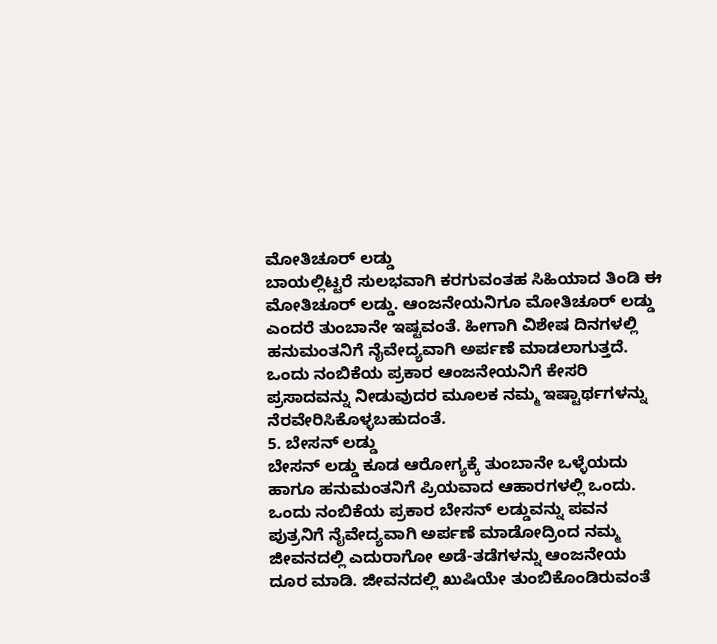ಮೋತಿಚೂರ್ ಲಡ್ಡು
ಬಾಯಲ್ಲಿಟ್ಟರೆ ಸುಲಭವಾಗಿ ಕರಗುವಂತಹ ಸಿಹಿಯಾದ ತಿಂಡಿ ಈ ಮೋತಿಚೂರ್ ಲಡ್ಡು. ಆಂಜನೇಯನಿಗೂ ಮೋತಿಚೂರ್ ಲಡ್ಡು ಎಂದರೆ ತುಂಬಾನೇ ಇಷ್ಟವಂತೆ. ಹೀಗಾಗಿ ವಿಶೇಷ ದಿನಗಳಲ್ಲಿ ಹನುಮಂತನಿಗೆ ನೈವೇದ್ಯವಾಗಿ ಅರ್ಪಣೆ ಮಾಡಲಾಗುತ್ತದೆ. ಒಂದು ನಂಬಿಕೆಯ ಪ್ರಕಾರ ಆಂಜನೇಯನಿಗೆ ಕೇಸರಿ ಪ್ರಸಾದವನ್ನು ನೀಡುವುದರ ಮೂಲಕ ನಮ್ಮ ಇಷ್ಟಾರ್ಥಗಳನ್ನು ನೆರವೇರಿಸಿಕೊಳ್ಳಬಹುದಂತೆ.
5. ಬೇಸನ್ ಲಡ್ಡು
ಬೇಸನ್ ಲಡ್ಡು ಕೂಡ ಆರೋಗ್ಯಕ್ಕೆ ತುಂಬಾನೇ ಒಳ್ಳೆಯದು ಹಾಗೂ ಹನುಮಂತನಿಗೆ ಪ್ರಿಯವಾದ ಆಹಾರಗಳಲ್ಲಿ ಒಂದು. ಒಂದು ನಂಬಿಕೆಯ ಪ್ರಕಾರ ಬೇಸನ್ ಲಡ್ಡುವನ್ನು ಪವನ ಪುತ್ರನಿಗೆ ನೈವೇದ್ಯವಾಗಿ ಅರ್ಪಣೆ ಮಾಡೋದ್ರಿಂದ ನಮ್ಮ ಜೀವನದಲ್ಲಿ ಎದುರಾಗೋ ಅಡೆ-ತಡೆಗಳನ್ನು ಆಂಜನೇಯ ದೂರ ಮಾಡಿ. ಜೀವನದಲ್ಲಿ ಖುಷಿಯೇ ತುಂಬಿಕೊಂಡಿರುವಂತೆ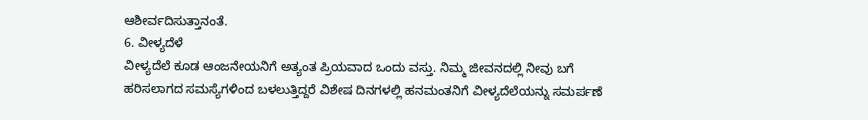ಆಶೀರ್ವದಿಸುತ್ತಾನಂತೆ.
6. ವೀಳ್ಯದೆಳೆ
ವೀಳ್ಯದೆಲೆ ಕೂಡ ಆಂಜನೇಯನಿಗೆ ಅತ್ಯಂತ ಪ್ರಿಯವಾದ ಒಂದು ವಸ್ತು. ನಿಮ್ಮ ಜೀವನದಲ್ಲಿ ನೀವು ಬಗೆ ಹರಿಸಲಾಗದ ಸಮಸ್ಯೆಗಳಿಂದ ಬಳಲುತ್ತಿದ್ದರೆ ವಿಶೇಷ ದಿನಗಳಲ್ಲಿ ಹನಮಂತನಿಗೆ ವೀಳ್ಯದೆಲೆಯನ್ನು ಸಮರ್ಪಣೆ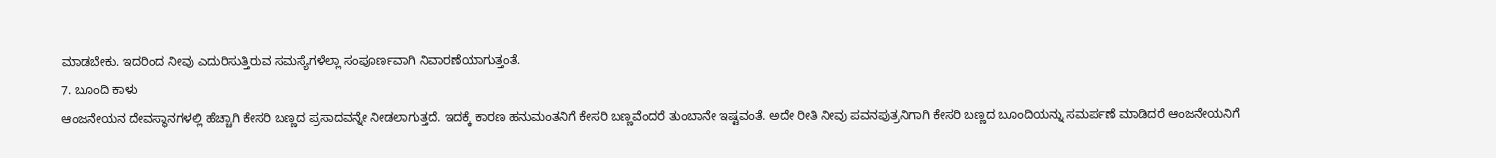ಮಾಡಬೇಕು. ಇದರಿಂದ ನೀವು ಎದುರಿಸುತ್ತಿರುವ ಸಮಸ್ಯೆಗಳೆಲ್ಲಾ ಸಂಪೂರ್ಣವಾಗಿ ನಿವಾರಣೆಯಾಗುತ್ತಂತೆ.
7. ಬೂಂದಿ ಕಾಳು
ಆಂಜನೇಯನ ದೇವಸ್ಥಾನಗಳಲ್ಲಿ ಹೆಚ್ಚಾಗಿ ಕೇಸರಿ ಬಣ್ಣದ ಪ್ರಸಾದವನ್ನೇ ನೀಡಲಾಗುತ್ತದೆ. ಇದಕ್ಕೆ ಕಾರಣ ಹನುಮಂತನಿಗೆ ಕೇಸರಿ ಬಣ್ಣವೆಂದರೆ ತುಂಬಾನೇ ಇಷ್ಟವಂತೆ. ಅದೇ ರೀತಿ ನೀವು ಪವನಪುತ್ರನಿಗಾಗಿ ಕೇಸರಿ ಬಣ್ಣದ ಬೂಂದಿಯನ್ನು ಸಮರ್ಪಣೆ ಮಾಡಿದರೆ ಆಂಜನೇಯನಿಗೆ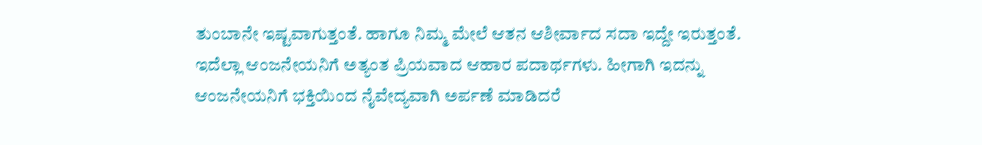ತುಂಬಾನೇ ಇಷ್ಟವಾಗುತ್ತಂತೆ. ಹಾಗೂ ನಿಮ್ಮ ಮೇಲೆ ಆತನ ಆಶೀರ್ವಾದ ಸದಾ ಇದ್ದೇ ಇರುತ್ತಂತೆ.
ಇದೆಲ್ಲಾ ಆಂಜನೇಯನಿಗೆ ಅತ್ಯಂತ ಪ್ರಿಯವಾದ ಆಹಾರ ಪದಾರ್ಥಗಳು. ಹೀಗಾಗಿ ಇದನ್ನು ಆಂಜನೇಯನಿಗೆ ಭಕ್ತಿಯಿಂದ ನೈವೇದ್ಯವಾಗಿ ಅರ್ಪಣೆ ಮಾಡಿದರೆ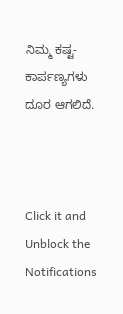ನಿಮ್ಮ ಕಷ್ಟ-ಕಾರ್ಪಣ್ಯಗಳು ದೂರ ಆಗಲಿದೆ.



Click it and Unblock the Notifications